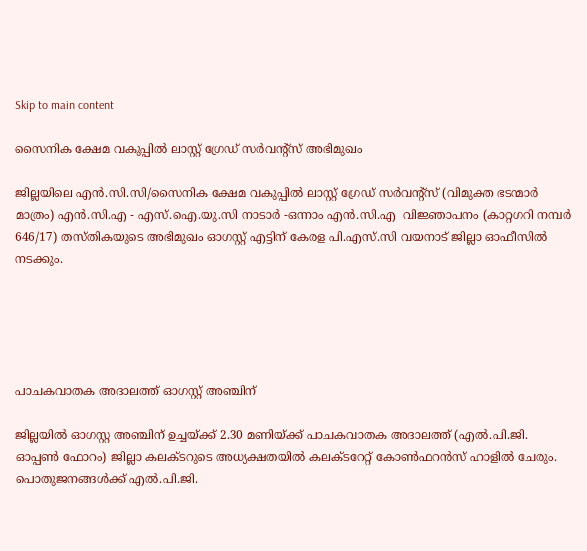Skip to main content

സൈനിക ക്ഷേമ വകുപ്പില്‍ ലാസ്റ്റ് ഗ്രേഡ് സര്‍വന്റ്‌സ് അഭിമുഖം

ജില്ലയിലെ എന്‍.സി.സി/സൈനിക ക്ഷേമ വകുപ്പില്‍ ലാസ്റ്റ് ഗ്രേഡ് സര്‍വന്റ്‌സ് (വിമുക്ത ഭടന്മാര്‍ മാത്രം) എന്‍.സി.എ - എസ്.ഐ.യു.സി നാടാര്‍ -ഒന്നാം എന്‍.സി.എ  വിജ്ഞാപനം (കാറ്റഗറി നമ്പര്‍ 646/17) തസ്തികയുടെ അഭിമുഖം ഓഗസ്റ്റ് എട്ടിന് കേരള പി.എസ്.സി വയനാട് ജില്ലാ ഓഫീസില്‍ നടക്കും.





പാചകവാതക അദാലത്ത് ഓഗസ്റ്റ് അഞ്ചിന്

ജില്ലയില്‍ ഓഗസ്റ്റ അഞ്ചിന് ഉച്ചയ്ക്ക് 2.30 മണിയ്ക്ക് പാചകവാതക അദാലത്ത് (എല്‍.പി.ജി. ഓപ്പണ്‍ ഫോറം) ജില്ലാ കലക്ടറുടെ അധ്യക്ഷതയില്‍ കലക്ടറേറ്റ് കോണ്‍ഫറന്‍സ് ഹാളില്‍ ചേരും. പൊതുജനങ്ങള്‍ക്ക് എല്‍.പി.ജി.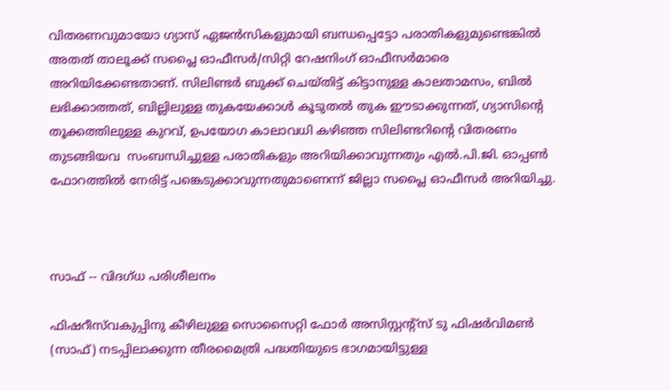വിതരണവുമായോ ഗ്യാസ് ഏജന്‍സികളുമായി ബന്ധപ്പെട്ടോ പരാതികളുമുണ്ടെങ്കില്‍ അതത് താലൂക്ക് സപ്ലൈ ഓഫീസര്‍/സിറ്റി റേഷനിംഗ് ഓഫീസര്‍മാരെ  അറിയിക്കേണ്ടതാണ്. സിലിണ്ടര്‍ ബുക്ക് ചെയ്തിട്ട് കിട്ടാനുള്ള കാലതാമസം, ബില്‍ ലഭിക്കാത്തത്, ബില്ലിലുള്ള തുകയേക്കാള്‍ കൂടുതല്‍ തുക ഈടാക്കുന്നത്, ഗ്യാസിന്റെ തൂക്കത്തിലുള്ള കുറവ്, ഉപയോഗ കാലാവധി കഴിഞ്ഞ സിലിണ്ടറിന്റെ വിതരണം തുടങ്ങിയവ  സംബന്ധിച്ചുള്ള പരാതികളും അറിയിക്കാവുന്നതും എല്‍.പി.ജി. ഓപ്പണ്‍ ഫോറത്തില്‍ നേരിട്ട് പങ്കെടുക്കാവുന്നതുമാണെന്ന് ജില്ലാ സപ്ലൈ ഓഫീസര്‍ അറിയിച്ചു.



സാഫ് -- വിദഗ്ധ പരിശീലനം

ഫിഷറീസ്‌വകുപ്പിനു കീഴിലുള്ള സൊസൈറ്റി ഫോര്‍ അസിസ്റ്റന്റ്‌സ് ടു ഫിഷര്‍വിമണ്‍ (സാഫ്) നടപ്പിലാക്കുന്ന തീരമൈത്രി പദ്ധതിയുടെ ഭാഗമായിട്ടുള്ള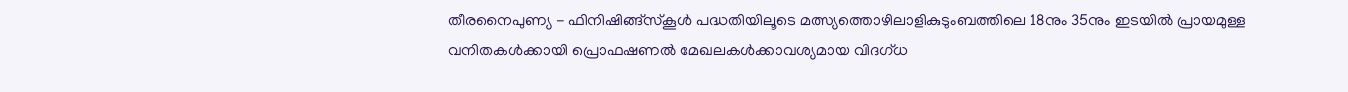തീരനൈപുണ്യ - ഫിനിഷിങ്ങ്‌സ്‌കൂള്‍ പദ്ധതിയിലൂടെ മത്സ്യത്തൊഴിലാളികുടുംബത്തിലെ 18നും 35നും ഇടയില്‍ പ്രായമുള്ള വനിതകള്‍ക്കായി പ്രൊഫഷണല്‍ മേഖലകള്‍ക്കാവശ്യമായ വിദഗ്ധ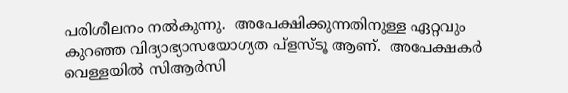പരിശീലനം നല്‍കുന്നു.  അപേക്ഷിക്കുന്നതിനുള്ള ഏറ്റവും കുറഞ്ഞ വിദ്യാഭ്യാസയോഗ്യത പ്‌ളസ്ടൂ ആണ്.  അപേക്ഷകര്‍ വെള്ളയില്‍ സിആര്‍സി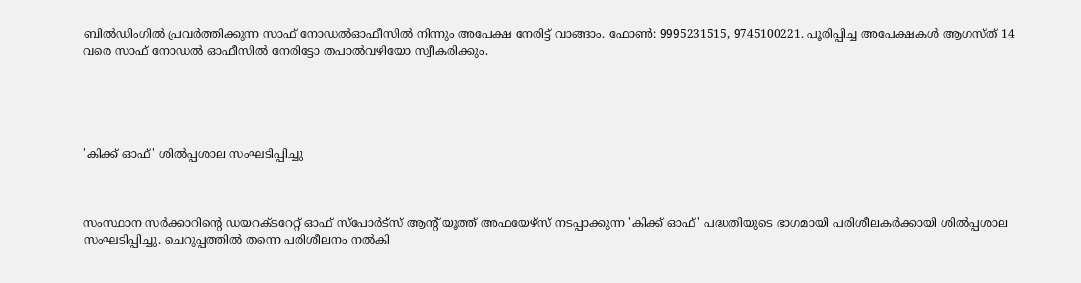ബില്‍ഡിംഗില്‍ പ്രവര്‍ത്തിക്കുന്ന സാഫ് നോഡല്‍ഓഫീസില്‍ നിന്നും അപേക്ഷ നേരിട്ട് വാങ്ങാം. ഫോണ്‍: 9995231515, 9745100221. പൂരിപ്പിച്ച അപേക്ഷകള്‍ ആഗസ്ത് 14 വരെ സാഫ് നോഡല്‍ ഓഫീസില്‍ നേരിട്ടോ തപാല്‍വഴിയോ സ്വീകരിക്കും.





'കിക്ക് ഓഫ്' ശില്‍പ്പശാല സംഘടിപ്പിച്ചു



സംസ്ഥാന സര്‍ക്കാറിന്റെ ഡയറക്ടറേറ്റ് ഓഫ് സ്‌പോര്‍ട്‌സ് ആന്റ് യൂത്ത് അഫയേഴ്‌സ് നടപ്പാക്കുന്ന 'കിക്ക് ഓഫ്' പദ്ധതിയുടെ ഭാഗമായി പരിശീലകര്‍ക്കായി ശില്‍പ്പശാല സംഘടിപ്പിച്ചു. ചെറുപ്പത്തില്‍ തന്നെ പരിശീലനം നല്‍കി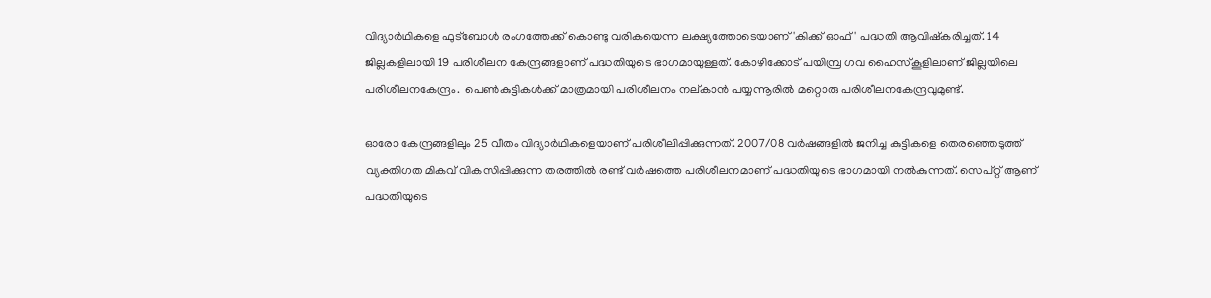വിദ്യാര്‍ഥികളെ ഫുട്‌ബോള്‍ രംഗത്തേക്ക് കൊണ്ടു വരികയെന്ന ലക്ഷ്യത്തോടെയാണ് 'കിക്ക് ഓഫ്' പദ്ധതി ആവിഷ്‌കരിച്ചത്. 14 ജില്ലകളിലായി 19 പരിശീലന കേന്ദ്രങ്ങളാണ് പദ്ധതിയുടെ ഭാഗമായുള്ളത്. കോഴിക്കോട് പയിമ്പ്ര ഗവ ഹൈസ്‌കൂളിലാണ് ജില്ലയിലെ പരിശീലനകേന്ദ്രം.  പെണ്‍കുട്ടികള്‍ക്ക് മാത്രമായി പരിശീലനം നല്കാന്‍ പയ്യന്നൂരില്‍ മറ്റൊരു പരിശീലനകേന്ദ്രവുമുണ്ട്.

ഓരോ കേന്ദ്രങ്ങളിലും 25 വീതം വിദ്യാര്‍ഥികളെയാണ് പരിശീലിപ്പിക്കുന്നത്. 2007/08 വര്‍ഷങ്ങളില്‍ ജനിച്ച കുട്ടികളെ തെരഞ്ഞെടുത്ത് വ്യക്തിഗത മികവ് വികസിപ്പിക്കുന്ന തരത്തില്‍ രണ്ട് വര്‍ഷത്തെ പരിശീലനമാണ് പദ്ധതിയുടെ ഭാഗമായി നല്‍കുന്നത്. സെപ്റ്റ് ആണ് പദ്ധതിയുടെ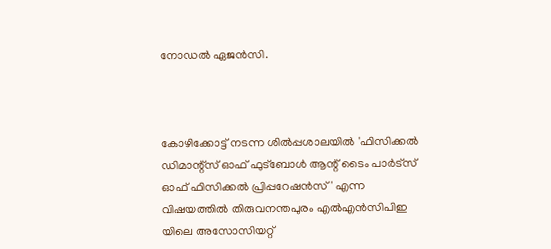നോഡല്‍ ഏജന്‍സി.



കോഴിക്കോട്ട് നടന്ന ശില്‍പ്പശാലയില്‍ 'ഫിസിക്കല്‍ ഡിമാന്റ്‌സ് ഓഫ് ഫുട്‌ബോള്‍ ആന്റ് ടൈം പാര്‍ട്‌സ് ഓഫ് ഫിസിക്കല്‍ പ്രിപ്പറേഷന്‍സ്' എന്ന വിഷയത്തില്‍ തിരുവനന്തപുരം എല്‍എന്‍സിപിഇ യിലെ അസോസിയറ്റ്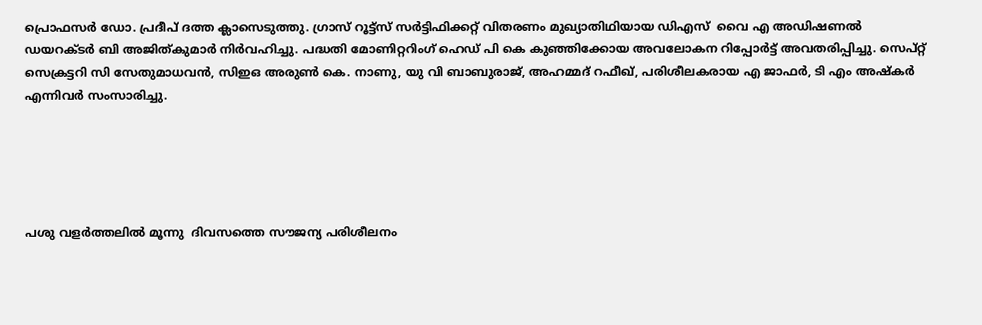പ്രൊഫസര്‍ ഡോ. പ്രദീപ് ദത്ത ക്ലാസെടുത്തു. ഗ്രാസ് റൂട്ട്‌സ് സര്‍ട്ടിഫിക്കറ്റ് വിതരണം മുഖ്യാതിഥിയായ ഡിഎസ്  വൈ എ അഡിഷണല്‍ ഡയറക്ടര്‍ ബി അജിത്കുമാര്‍ നിര്‍വഹിച്ചു. പദ്ധതി മോണിറ്ററിംഗ് ഹെഡ് പി കെ കുഞ്ഞിക്കോയ അവലോകന റിപ്പോര്‍ട്ട് അവതരിപ്പിച്ചു. സെപ്റ്റ് സെക്രട്ടറി സി സേതുമാധവന്‍, സിഇഒ അരുണ്‍ കെ. നാണു, യു വി ബാബുരാജ്, അഹമ്മദ് റഫീഖ്, പരിശീലകരായ എ ജാഫര്‍, ടി എം അഷ്‌കര്‍ എന്നിവര്‍ സംസാരിച്ചു.





പശു വളര്‍ത്തലില്‍ മൂന്നു  ദിവസത്തെ സൗജന്യ പരിശീലനം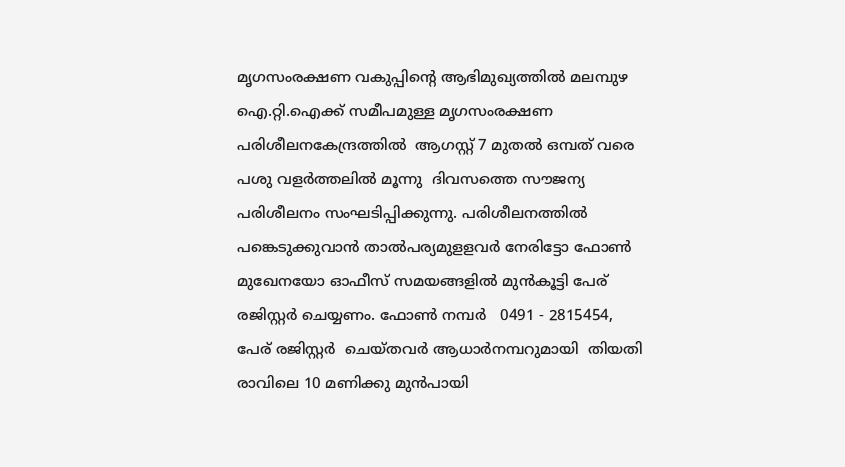മൃഗസംരക്ഷണ വകുപ്പിന്റെ ആഭിമുഖ്യത്തില്‍ മലമ്പുഴ ഐ.റ്റി.ഐക്ക് സമീപമുള്ള മൃഗസംരക്ഷണ   പരിശീലനകേന്ദ്രത്തില്‍  ആഗസ്റ്റ് 7 മുതല്‍ ഒമ്പത് വരെ പശു വളര്‍ത്തലില്‍ മൂന്നു  ദിവസത്തെ സൗജന്യ പരിശീലനം സംഘടിപ്പിക്കുന്നു. പരിശീലനത്തില്‍ പങ്കെടുക്കുവാന്‍ താല്‍പര്യമുളളവര്‍ നേരിട്ടോ ഫോണ്‍ മുഖേനയോ ഓഫീസ് സമയങ്ങളില്‍ മുന്‍കൂട്ടി പേര് രജിസ്റ്റര്‍ ചെയ്യണം. ഫോണ്‍ നമ്പര്‍   0491 - 2815454,   പേര് രജിസ്റ്റര്‍  ചെയ്തവര്‍ ആധാര്‍നമ്പറുമായി  തിയതി  രാവിലെ 10 മണിക്കു മുന്‍പായി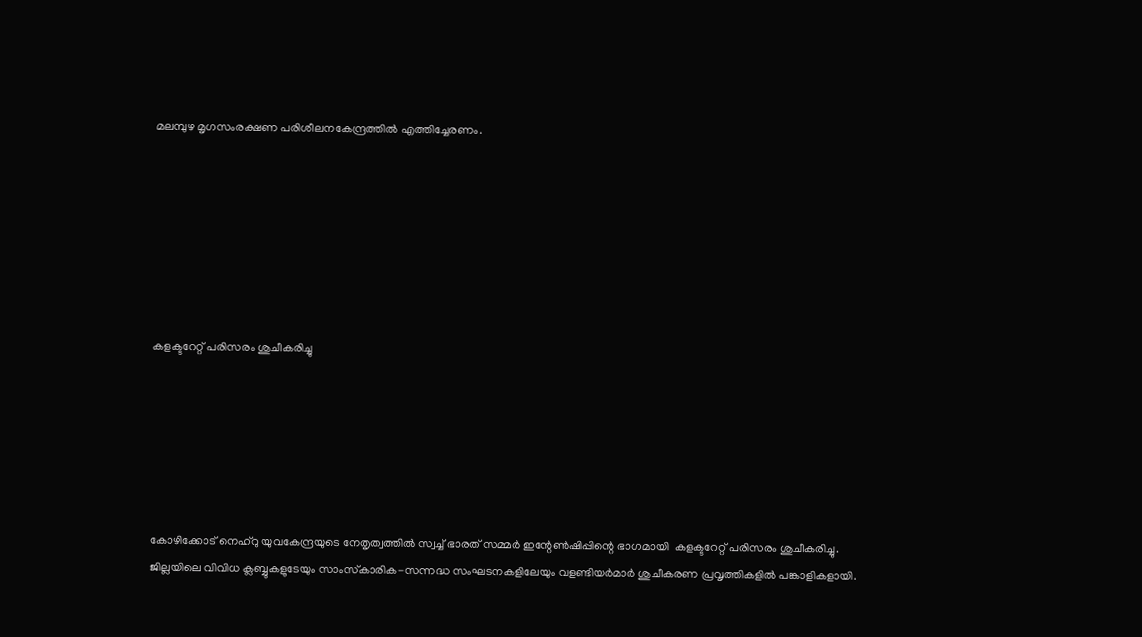മലമ്പുഴ മൃഗസംരക്ഷണ പരിശീലനകേന്ദ്രത്തില്‍ എത്തിച്ചേരണം.







കളക്ടറേറ്റ് പരിസരം ശുചീകരിച്ചു






കോഴിക്കോട് നെഹ്‌റു യുവകേന്ദ്രയുടെ നേതൃത്വത്തില്‍ സ്വച്ച് ഭാരത് സമ്മര്‍ ഇന്റേണ്‍ഷിപ്പിന്റെ ഭാഗമായി  കളക്ടറേറ്റ് പരിസരം ശുചീകരിച്ചു. ജില്ലയിലെ വിവിധ ക്ലബ്ബുകളുടേയും സാംസ്‌കാരിക-സന്നദ്ധ സംഘടനകളിലേയും വളണ്ടിയര്‍മാര്‍ ശുചീകരണ പ്രവൃത്തികളില്‍ പങ്കാളികളായി.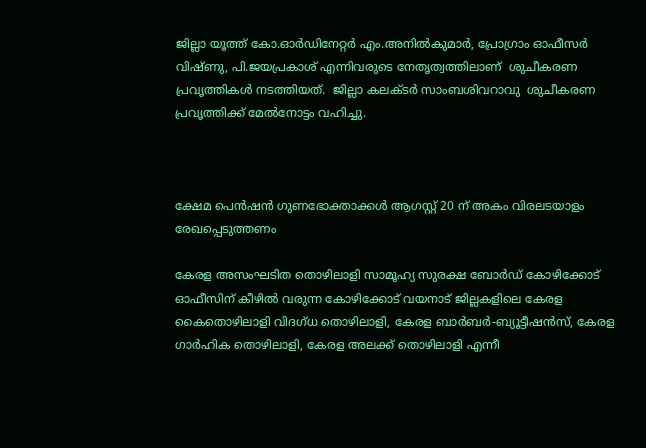ജില്ലാ യൂത്ത് കോ.ഓര്‍ഡിനേറ്റര്‍ എം.അനില്‍കുമാര്‍, പ്രോഗ്രാം ഓഫീസര്‍ വിഷ്ണു, പി.ജയപ്രകാശ് എന്നിവരുടെ നേതൃത്വത്തിലാണ്  ശുചീകരണ പ്രവൃത്തികള്‍ നടത്തിയത്.  ജില്ലാ കലക്ടര്‍ സാംബശിവറാവു  ശുചീകരണ പ്രവൃത്തിക്ക് മേല്‍നോട്ടം വഹിച്ചു.



ക്ഷേമ പെന്‍ഷന്‍ ഗുണഭോക്താക്കള്‍ ആഗസ്റ്റ് 20 ന് അകം വിരലടയാളം രേഖപ്പെടുത്തണം

കേരള അസംഘടിത തൊഴിലാളി സാമൂഹ്യ സുരക്ഷ ബോര്‍ഡ് കോഴിക്കോട് ഓഫീസിന് കീഴില്‍ വരുന്ന കോഴിക്കോട് വയനാട് ജില്ലകളിലെ കേരള കൈതൊഴിലാളി വിദഗ്ധ തൊഴിലാളി, കേരള ബാര്‍ബര്‍-ബ്യൂട്ടീഷന്‍സ്, കേരള ഗാര്‍ഹിക തൊഴിലാളി, കേരള അലക്ക് തൊഴിലാളി എന്നീ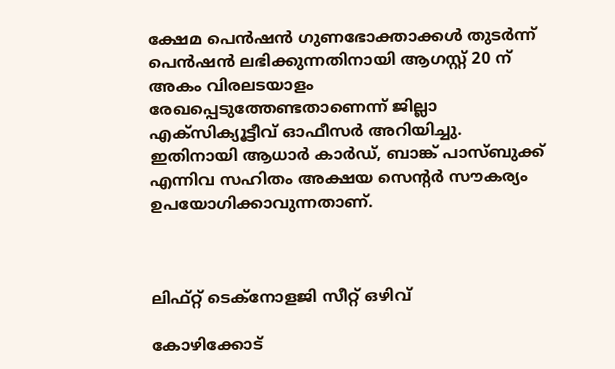ക്ഷേമ പെന്‍ഷന്‍ ഗുണഭോക്താക്കള്‍ തുടര്‍ന്ന് പെന്‍ഷന്‍ ലഭിക്കുന്നതിനായി ആഗസ്റ്റ് 20 ന് അകം വിരലടയാളം രേഖപ്പെടുത്തേണ്ടതാണെന്ന് ജില്ലാ എക്‌സിക്യൂട്ടീവ് ഓഫീസര്‍ അറിയിച്ചു. ഇതിനായി ആധാര്‍ കാര്‍ഡ്, ബാങ്ക് പാസ്ബുക്ക് എന്നിവ സഹിതം അക്ഷയ സെന്റര്‍ സൗകര്യം ഉപയോഗിക്കാവുന്നതാണ്.



ലിഫ്റ്റ് ടെക്‌നോളജി സീറ്റ് ഒഴിവ്

കോഴിക്കോട്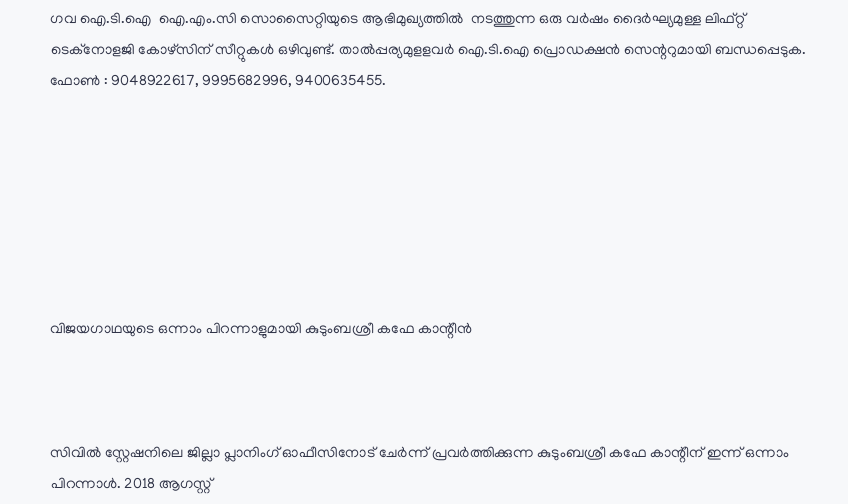ഗവ ഐ.ടി.ഐ  ഐ.എം.സി സൊസൈറ്റിയുടെ ആഭിമുഖ്യത്തില്‍  നടത്തുന്ന ഒരു വര്‍ഷം ദൈര്‍ഘ്യമുള്ള ലിഫ്റ്റ് ടെക്‌നോളജി കോഴ്‌സിന് സീറ്റുകള്‍ ഒഴിവുണ്ട്. താല്‍പ്പര്യമുളളവര്‍ ഐ.ടി.ഐ പ്രൊഡക്ഷന്‍ സെന്ററുമായി ബന്ധപ്പെടുക. ഫോണ്‍ : 9048922617, 9995682996, 9400635455.







വിജയഗാഥയുടെ ഒന്നാം പിറന്നാളുമായി കുടുംബശ്രീ കഫേ കാന്റീന്‍



സിവില്‍ സ്റ്റേഷനിലെ ജില്ലാ പ്ലാനിംഗ് ഓഫീസിനോട് ചേര്‍ന്ന് പ്രവര്‍ത്തിക്കുന്ന കുടുംബശ്രീ കഫേ കാന്റീന് ഇന്ന് ഒന്നാം പിറന്നാള്‍. 2018 ആഗസ്റ്റ്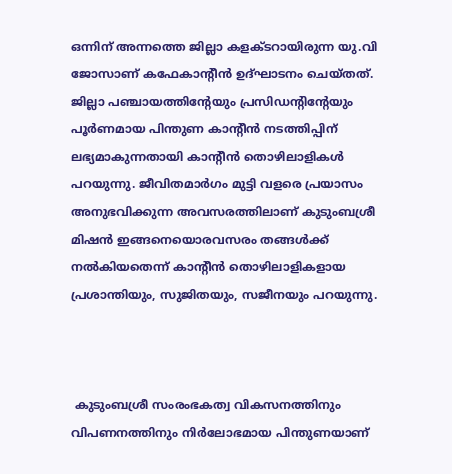ഒന്നിന് അന്നത്തെ ജില്ലാ കളക്ടറായിരുന്ന യു.വി ജോസാണ് കഫേകാന്റീന്‍ ഉദ്ഘാടനം ചെയ്തത്. ജില്ലാ പഞ്ചായത്തിന്റേയും പ്രസിഡന്റിന്റേയും പൂര്‍ണമായ പിന്തുണ കാന്റീന്‍ നടത്തിപ്പിന് ലഭ്യമാകുന്നതായി കാന്റീന്‍ തൊഴിലാളികള്‍ പറയുന്നു. ജീവിതമാര്‍ഗം മുട്ടി വളരെ പ്രയാസം അനുഭവിക്കുന്ന അവസരത്തിലാണ് കുടുംബശ്രീ മിഷന്‍ ഇങ്ങനെയൊരവസരം തങ്ങള്‍ക്ക് നല്‍കിയതെന്ന് കാന്റീന്‍ തൊഴിലാളികളായ പ്രശാന്തിയും, സുജിതയും, സജീനയും പറയുന്നു.



 കുടുംബശ്രീ സംരംഭകത്വ വികസനത്തിനും വിപണനത്തിനും നിര്‍ലോഭമായ പിന്തുണയാണ്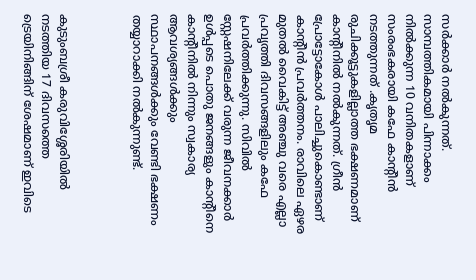സര്‍ക്കാര്‍ നല്‍കുന്നത്.    സാമ്പത്തികമായി പിന്നാക്കം നില്‍ക്കുന്ന 10 വനിതകളാണ് സംരംഭകരായി കഫേ കാന്റീന്‍ നടത്തുന്നത് .കൃതൃമ രുചിക്കൂട്ടുകളില്ലാത്ത ഭക്ഷണമാണ് കാന്റീനില്‍ നല്‍കുന്നത്. ഗ്രീന്‍    പ്രോട്ടോകോള്‍ പാലിച്ചുകൊണ്ടാണ് കാന്റീന്‍ പ്രവര്‍ത്തനം. രാവിലെ ഏഴര മുതല്‍ വൈകിട്ട് അഞ്ചു വരെ എല്ലാ പ്രവൃത്തി ദിവസങ്ങളിലും കഫേ പ്രവര്‍ത്തിക്കുന്നു. സിവില്‍ സ്റ്റേഷനിലേക്ക് വരുന്ന ജീവനക്കാര്‍ ഉള്‍പ്പടെ പൊതു ജനങ്ങളും കാന്റീനെ കാന്റീനില്‍ നിന്നും സ്വകാര്യ ആവശ്യങ്ങള്‍ക്കും സ്ഥാപനങ്ങള്‍ക്കും വേണ്ടി ഭക്ഷണം തയ്യാറാക്കി നല്‍കുന്നുണ്ട്.



കുടുംബശ്രീ കരുവിശ്ശേരിയില്‍ നടത്തിയ 17 ദിവസത്തെ ട്രെയിനിങ്ങിന് ശേഷമാണ് ഇവിടെ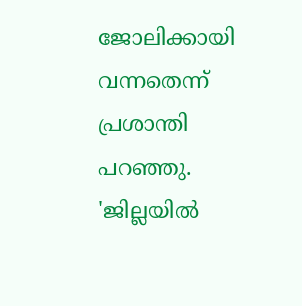ജോലിക്കായി വന്നതെന്ന് പ്രശാന്തി പറഞ്ഞു. 'ജില്ലയില്‍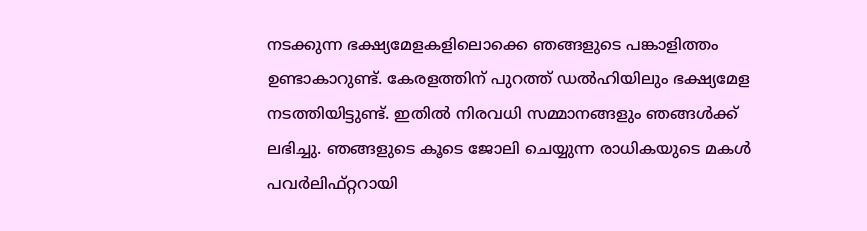നടക്കുന്ന ഭക്ഷ്യമേളകളിലൊക്കെ ഞങ്ങളുടെ പങ്കാളിത്തം ഉണ്ടാകാറുണ്ട്. കേരളത്തിന് പുറത്ത് ഡല്‍ഹിയിലും ഭക്ഷ്യമേള നടത്തിയിട്ടുണ്ട്. ഇതില്‍ നിരവധി സമ്മാനങ്ങളും ഞങ്ങള്‍ക്ക് ലഭിച്ചു. ഞങ്ങളുടെ കൂടെ ജോലി ചെയ്യുന്ന രാധികയുടെ മകള്‍ പവര്‍ലിഫ്റ്ററായി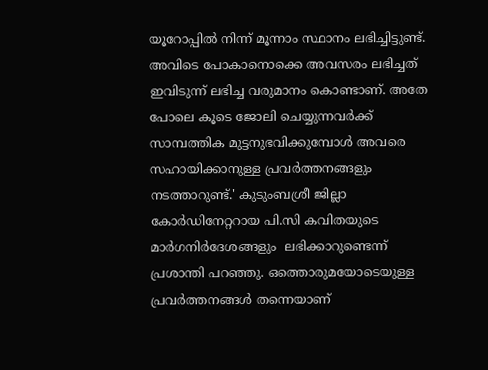യൂറോപ്പില്‍ നിന്ന് മൂന്നാം സ്ഥാനം ലഭിച്ചിട്ടുണ്ട്. അവിടെ പോകാനൊക്കെ അവസരം ലഭിച്ചത് ഇവിടുന്ന് ലഭിച്ച വരുമാനം കൊണ്ടാണ്. അതേ പോലെ കൂടെ ജോലി ചെയ്യുന്നവര്‍ക്ക് സാമ്പത്തിക മുട്ടനുഭവിക്കുമ്പോള്‍ അവരെ സഹായിക്കാനുള്ള പ്രവര്‍ത്തനങ്ങളും നടത്താറുണ്ട്.' കുടുംബശ്രീ ജില്ലാ കോര്‍ഡിനേറ്ററായ പി.സി കവിതയുടെ മാര്‍ഗനിര്‍ദേശങ്ങളും  ലഭിക്കാറുണ്ടെന്ന് പ്രശാന്തി പറഞ്ഞു. ഒത്തൊരുമയോടെയുള്ള പ്രവര്‍ത്തനങ്ങള്‍ തന്നെയാണ്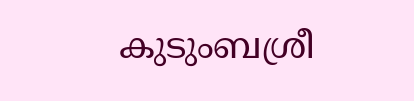കുടുംബശ്രീ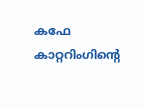കഫേ കാറ്ററിംഗിന്റെ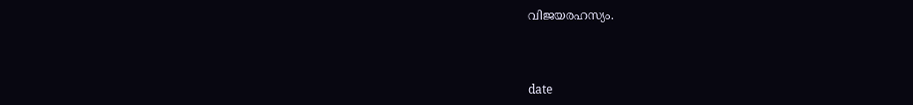വിജയരഹസ്യം.



date